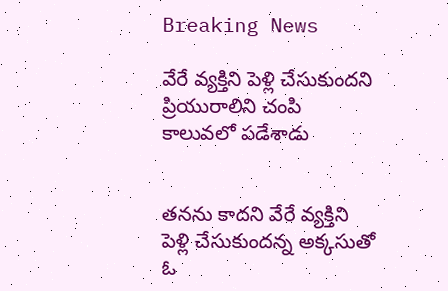Breaking News

వేరే వ్యక్తిని పెళ్లి చేసుకుందని ప్రియురాలిని చంపి కాలువలో పడేశాడు


తనను కాదని వేరే వ్యక్తిని పెళ్లి చేసుకుందన్న అక్కసుతో ఓ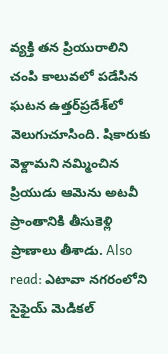వ్యక్తి తన ప్రియురాలిని చంపి కాలువలో పడేసిన ఘటన ఉత్తర్‌ప్రదేశ్‌లో వెలుగుచూసింది. షికారుకు వెళ్దామని నమ్మించిన ప్రియుడు ఆమెను అటవీ ప్రాంతానికి తీసుకెళ్లి ప్రాణాలు తీశాడు. Also read: ఎటావా నగరంలోని సైఫైయ్ మెడికల్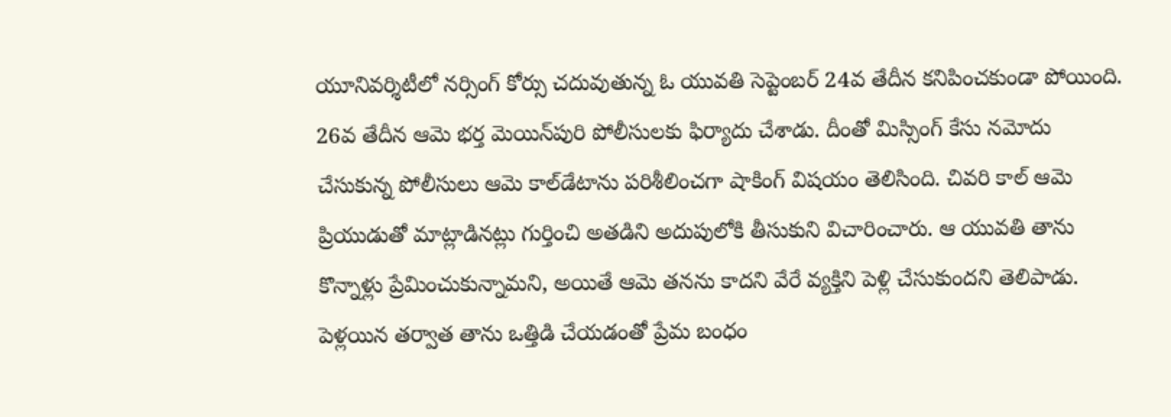యూనివర్శిటీలో నర్సింగ్ కోర్సు చదువుతున్న ఓ యువతి సెప్టెంబర్ 24వ తేదీన కనిపించకుండా పోయింది. 26వ తేదీన ఆమె భర్త మెయిన్‌పురి పోలీసులకు ఫిర్యాదు చేశాడు. దీంతో మిస్సింగ్ కేసు నమోదు చేసుకున్న పోలీసులు ఆమె కాల్‌డేటాను పరిశీలించగా షాకింగ్ విషయం తెలిసింది. చివరి కాల్ ఆమె ప్రియుడుతో మాట్లాడినట్లు గుర్తించి అతడిని అదుపులోకి తీసుకుని విచారించారు. ఆ యువతి తాను కొన్నాళ్లు ప్రేమించుకున్నామని, అయితే ఆమె తనను కాదని వేరే వ్యక్తిని పెళ్లి చేసుకుందని తెలిపాడు. పెళ్లయిన తర్వాత తాను ఒత్తిడి చేయడంతో ప్రేమ బంధం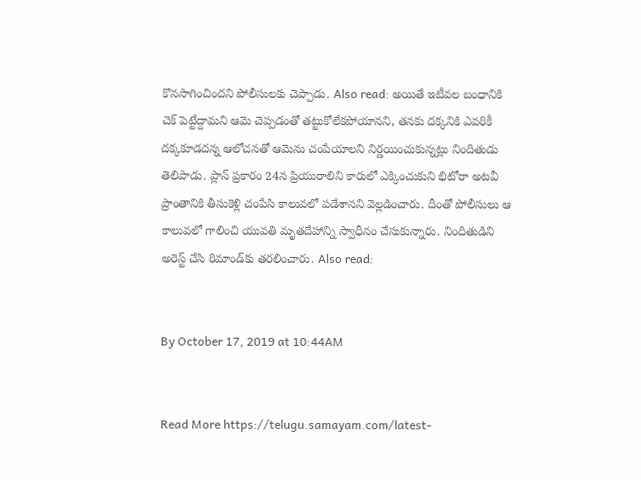కొనసాగించిందని పోలీసులకు చెప్పాడు. Also read: అయితే ఇటీవల బంధానికి చెక్ పెట్టేద్దామని ఆమె చెప్పడంతో తట్టుకోలేకపోయానని, తనకు దక్కనికి ఎవరికీ దక్కకూడదన్న ఆలోచనతో ఆమెను చంపేయాలని నిర్ణయించుకున్నట్లు నిందితుడు తెలిపాడు. ప్లాన్ ప్రకారం 24న ప్రియురాలిని కారులో ఎక్కించుకుని భిటోరా అటవీ ప్రాంతానికి తీసుకెళ్లి చంపేసి కాలువలో పడేశానని వెల్లడించారు. దీంతో పోలీసులు ఆ కాలువలో గాలించి యువతి మృతదేహాన్ని స్వాధీనం చేసుకున్నారు. నిందితుడిని అరెస్ట్ చేసి రిమాండ్‌కు తరలించారు. Also read:


By October 17, 2019 at 10:44AM


Read More https://telugu.samayam.com/latest-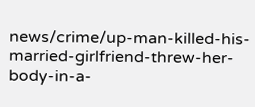news/crime/up-man-killed-his-married-girlfriend-threw-her-body-in-a-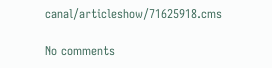canal/articleshow/71625918.cms

No comments